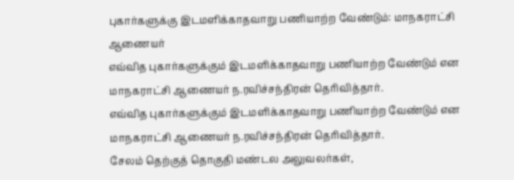புகார்களுக்கு இடமளிக்காதவாறு பணியாற்ற வேண்டும்: மாநகராட்சி ஆணையர்
எவ்வித புகார்களுக்கும் இடமளிக்காதவாறு பணியாற்ற வேண்டும் என மாநகராட்சி ஆணையர் ந.ரவிச்சந்திரன் தெரிவித்தார்.
எவ்வித புகார்களுக்கும் இடமளிக்காதவாறு பணியாற்ற வேண்டும் என மாநகராட்சி ஆணையர் ந.ரவிச்சந்திரன் தெரிவித்தார்.
சேலம் தெற்குத் தொகுதி மண்டல அலுவலர்கள்,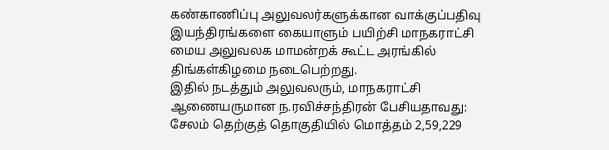கண்காணிப்பு அலுவலர்களுக்கான வாக்குப்பதிவு இயந்திரங்களை கையாளும் பயிற்சி மாநகராட்சி மைய அலுவலக மாமன்றக் கூட்ட அரங்கில் திங்கள்கிழமை நடைபெற்றது.
இதில் நடத்தும் அலுவலரும், மாநகராட்சி ஆணையருமான ந.ரவிச்சந்திரன் பேசியதாவது:
சேலம் தெற்குத் தொகுதியில் மொத்தம் 2,59,229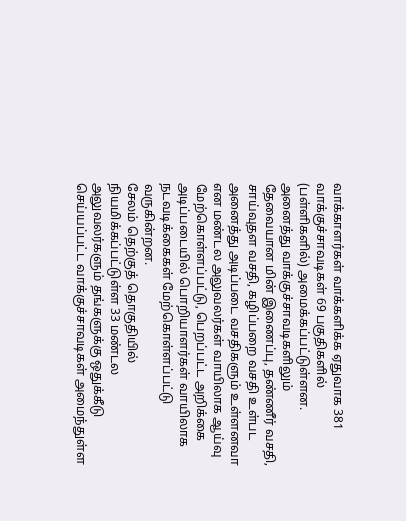வாக்காளர்கள் வாக்களிக்க ஏதுவாக 381 வாக்குச்சாவடிகள் 69 பகுதிகளில் (பள்ளிகளில்) அமைக்கப்பட்டுள்ளன.
அனைத்து வாக்குச்சாவடிகளிலும் தேவையான மின் இணைப்பு, தண்ணீர் வசதி, சாய்வுதள வசதி, கழிப்பறை வசதி உள்பட அனைத்து அடிப்படை வசதிகளும் உள்ளனவா என மண்டல அலுவலர்கள் வாயிலாக ஆய்வு மேற்கொள்ளப்பட்டு, பெறப்பட்ட அறிக்கை அடிப்படையில் பொறியாளர்கள் வாயிலாக நடவடிக்கைகள் மேற்கொள்ளப்பட்டு வருகின்றன.
சேலம் தெற்குத் தொகுதியில் நியமிக்கப்பட்டுள்ள 33 மண்டல அலுவலர்களும் தங்களுக்கு ஒதுக்கீடு செய்யப்பட்ட வாக்குச்சாவடிகள் அமைந்துள்ள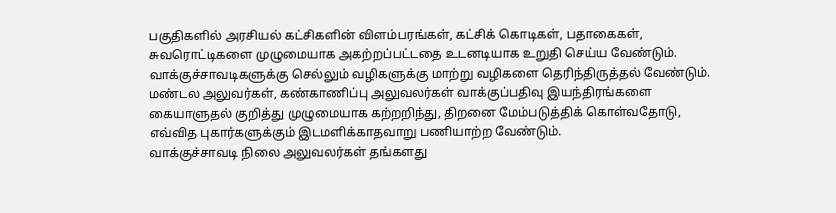பகுதிகளில் அரசியல் கட்சிகளின் விளம்பரங்கள், கட்சிக் கொடிகள், பதாகைகள், சுவரொட்டிகளை முழுமையாக அகற்றப்பட்டதை உடனடியாக உறுதி செய்ய வேண்டும். வாக்குச்சாவடிகளுக்கு செல்லும் வழிகளுக்கு மாற்று வழிகளை தெரிந்திருத்தல் வேண்டும்.
மண்டல அலுவர்கள், கண்காணிப்பு அலுவலர்கள் வாக்குப்பதிவு இயந்திரங்களை கையாளுதல் குறித்து முழுமையாக கற்றறிந்து, திறனை மேம்படுத்திக் கொள்வதோடு, எவ்வித புகார்களுக்கும் இடமளிக்காதவாறு பணியாற்ற வேண்டும்.
வாக்குச்சாவடி நிலை அலுவலர்கள் தங்களது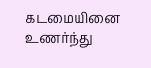கடமையினை உணர்ந்து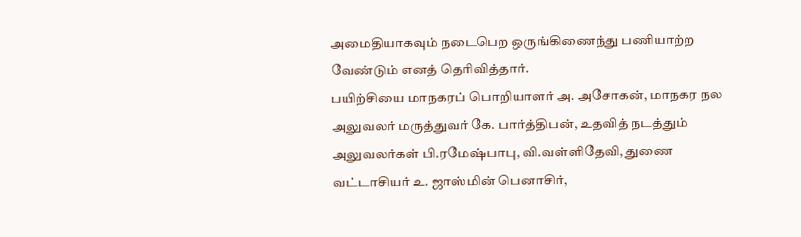அமைதியாகவும் நடைபெற ஒருங்கிணைந்து பணியாற்ற வேண்டும் எனத் தெரிவித்தார்.
பயிற்சியை மாநகரப் பொறியாளர் அ. அசோகன், மாநகர நல அலுவலர் மருத்துவர் கே. பார்த்திபன், உதவித் நடத்தும் அலுவலர்கள் பி.ரமேஷ்பாபு, வி.வள்ளிதேவி, துணை வட்டாசியர் உ. ஜாஸ்மின் பெனாசிர்,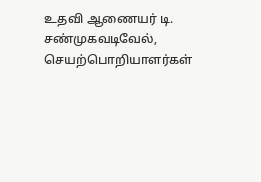உதவி ஆணையர் டி. சண்முகவடிவேல், செயற்பொறியாளர்கள்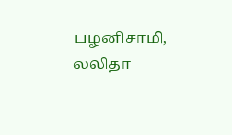பழனிசாமி, லலிதா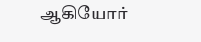ஆகியோர்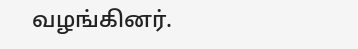வழங்கினர்.